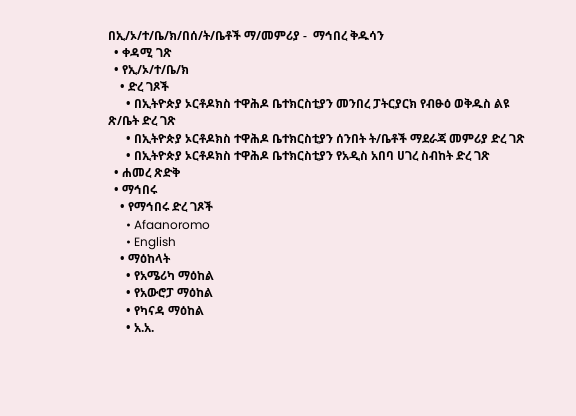በኢ/ኦ/ተ/ቤ/ክ/በሰ/ት/ቤቶች ማ/መምሪያ -  ማኅበረ ቅዱሳን
  • ቀዳሚ ገጽ
  • የኢ/ኦ/ተ/ቤ/ክ
    • ድረ ገጾች
      • በኢትዮጵያ ኦርቶዶክስ ተዋሕዶ ቤተክርስቲያን መንበረ ፓትርያርክ የብፁዕ ወቅዱስ ልዩ ጽ/ቤት ድረ ገጽ
      • በኢትዮጵያ ኦርቶዶክስ ተዋሕዶ ቤተክርስቲያን ሰንበት ት/ቤቶች ማደራጃ መምሪያ ድረ ገጽ
      • በኢትዮጵያ ኦርቶዶክስ ተዋሕዶ ቤተክርስቲያን የአዲስ አበባ ሀገረ ስብከት ድረ ገጽ
  • ሐመረ ጽድቅ
  • ማኅበሩ
    • የማኅበሩ ድረ ገጾች
      • Afaanoromo
      • English
    • ማዕከላት
      • የአሜሪካ ማዕከል
      • የአውሮፓ ማዕከል
      • የካናዳ ማዕከል
      • አ.አ.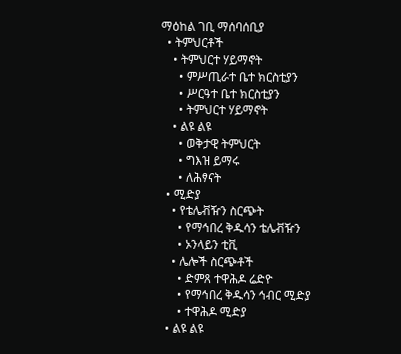ማዕከል ገቢ ማሰባሰቢያ
  • ትምህርቶች
    • ትምህርተ ሃይማኖት
      • ምሥጢራተ ቤተ ክርስቲያን
      • ሥርዓተ ቤተ ክርስቲያን
      • ትምህርተ ሃይማኖት
    • ልዩ ልዩ
      • ወቅታዊ ትምህርት
      • ግእዝ ይማሩ
      • ለሕፃናት
  • ሚድያ
    • የቴሌቭዥን ስርጭት
      • የማኅበረ ቅዱሳን ቴሌቭዥን
      • ኦንላይን ቲቪ
    • ሌሎች ስርጭቶች
      • ድምጸ ተዋሕዶ ሬድዮ
      • የማኅበረ ቅዱሳን ኅብር ሚድያ
      • ተዋሕዶ ሚድያ
  • ልዩ ልዩ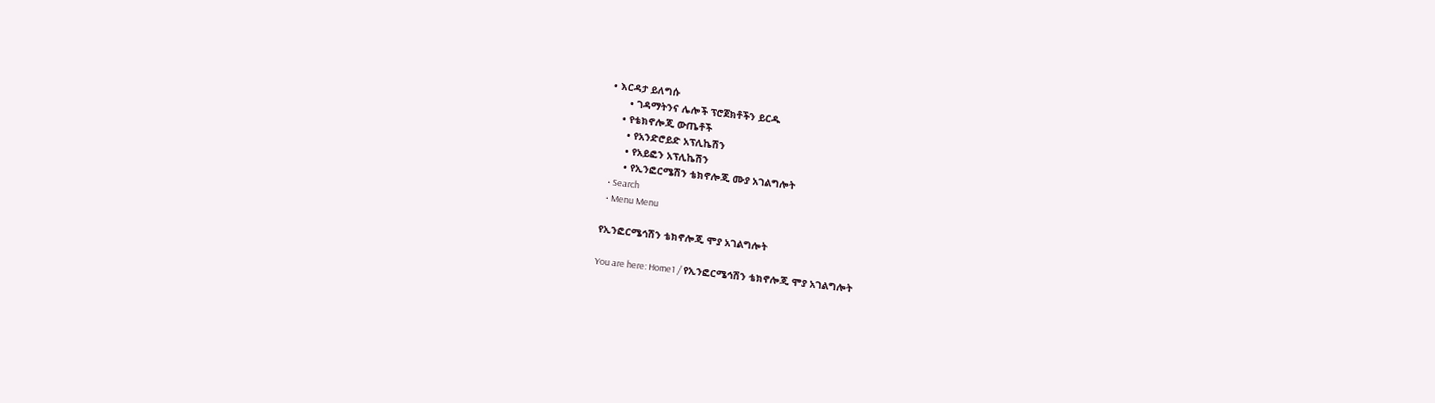• እርዳታ ይለግሱ
      • ገዳማትንና ሌሎች ፕሮጀክቶችን ይርዱ
    • የቴክኖሎጂ ውጤቶች
      • የአንድሮይድ አፕሊኬሽን
      • የአይፎን አፕሊኬሽን
      • የኢንፎርሜሽን ቴክኖሎጂ ሙያ አገልግሎት
  • Search
  • Menu Menu

የኢንፎርሜኅሽን ቴክኖሎጂ ሞያ አገልግሎት

You are here: Home1 / የኢንፎርሜኅሽን ቴክኖሎጂ ሞያ አገልግሎት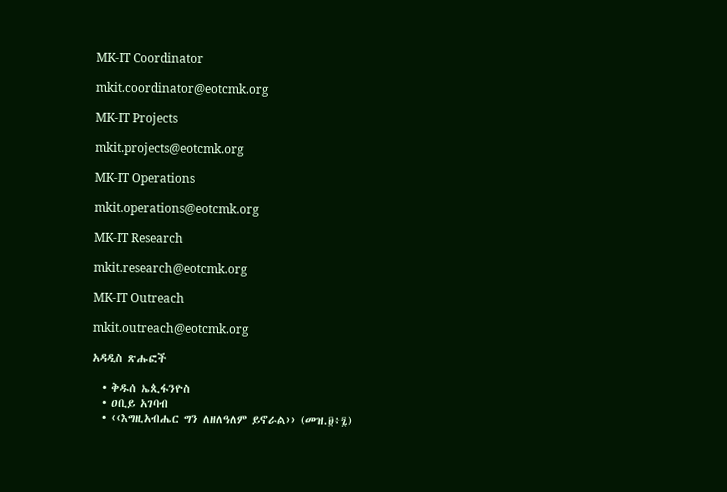MK-IT Coordinator

mkit.coordinator@eotcmk.org

MK-IT Projects

mkit.projects@eotcmk.org

MK-IT Operations

mkit.operations@eotcmk.org

MK-IT Research

mkit.research@eotcmk.org

MK-IT Outreach

mkit.outreach@eotcmk.org

አዳዲስ ጽሑፎች

  • ቅዱሰ ኤጲፋንዮስ
  • ዐቢይ አገባብ
  • ‹‹እግዚአብሔር ግን ለዘለዓለም ይኖራል›› (መዝ.፱፥፯)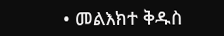• መልእክተ ቅዱስ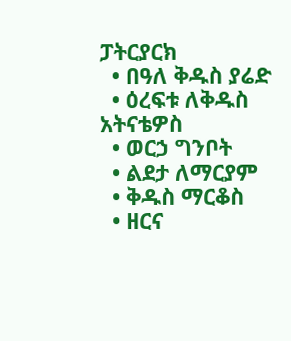ፓትርያርክ
  • በዓለ ቅዱስ ያሬድ
  • ዕረፍቱ ለቅዱስ አትናቴዎስ
  • ወርኃ ግንቦት
  • ልደታ ለማርያም
  • ቅዱስ ማርቆስ
  • ዘርና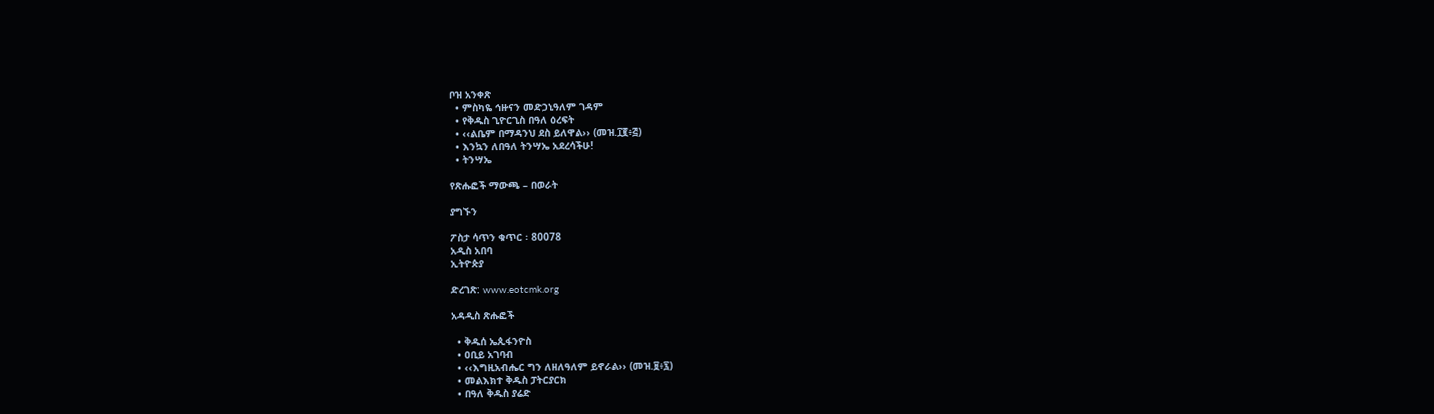ቦዝ አንቀጽ
  • ምስካዬ ኅዙናን መድኃኒዓለም ገዳም
  • የቅዱስ ጊዮርጊስ በዓለ ዕረፍት
  • ‹‹ልቤም በማዳንህ ደስ ይለዋል›› (መዝ.፲፪፥፭)
  • እንኳን ለበዓለ ትንሣኤ አደረሳችሁ!
  • ትንሣኤ

የጽሑፎች ማውጫ – በወራት

ያግኙን

ፖስታ ሳጥን ቁጥር ፡ 80078
አዲስ አበባ
ኢትዮጵያ

ድረገጽ: www.eotcmk.org

አዳዲስ ጽሑፎች

  • ቅዱሰ ኤጲፋንዮስ
  • ዐቢይ አገባብ
  • ‹‹እግዚአብሔር ግን ለዘለዓለም ይኖራል›› (መዝ.፱፥፯)
  • መልእክተ ቅዱስ ፓትርያርክ
  • በዓለ ቅዱስ ያሬድ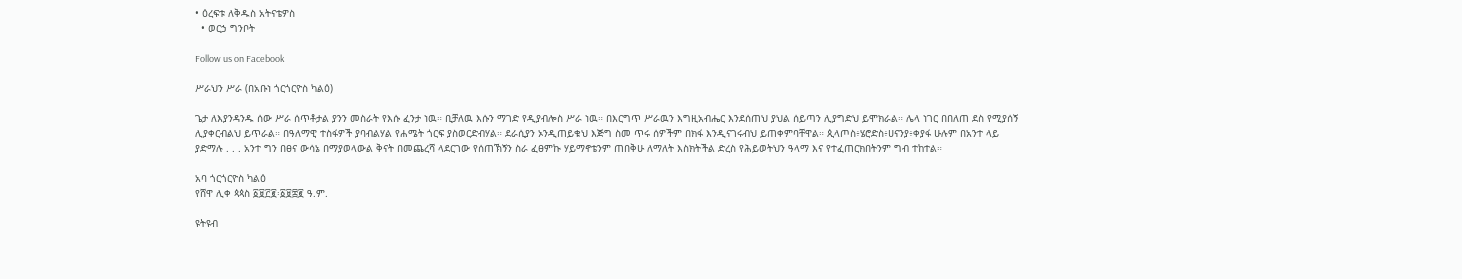• ዕረፍቱ ለቅዱስ አትናቴዎስ
  • ወርኃ ግንቦት

Follow us on Facebook

ሥራህን ሥራ (በአቡነ ጎርጎርዮስ ካልዕ)

ጌታ ለእያንዳንዱ ሰው ሥራ ሰጥቶታል ያንን መስራት የእሱ ፈንታ ነዉ። ቢቻለዉ እሱን ማገድ የዲያብሎስ ሥራ ነዉ። በእርግጥ ሥራዉን እግዚአብሔር እንደሰጠህ ያህል ሰይጣን ሊያግድህ ይሞክራል። ሌላ ነገር በበለጠ ደስ የሚያሰኝ ሊያቀርብልህ ይጥራል። በዓለማዊ ተስፋዎች ያባብልሃል የሐሜት ጎርፍ ያስወርድብሃል። ደራሲያን ኦንዲጠይቁህ እጅግ ስመ ጥሩ ሰዎችም በክፋ እንዲናገሩብህ ይጠቀምባቸዋል። ጲላጦስ፥ሄሮድስ፥ሀናንያ፥ቀያፋ ሁሉም በአንተ ላይ ያድማሉ . . . አንተ ግን በፀና ውሳኔ በማያወላውል ቅናት በመጨረሻ ላደርገው የሰጠኽኝን ስራ ፈፀምኩ ሃይማኖቴንም ጠበቅሁ ለማለት እስክትችል ድረስ የሕይወትህን ዓላማ እና የተፈጠርክበትንም ግብ ተከተል።

አባ ጎርጎርዮስ ካልዕ
የሸዋ ሊቀ ጳጳስ ፩፱፫፪፡፩፱፰፪ ዓ.ም.

ዩትዩብ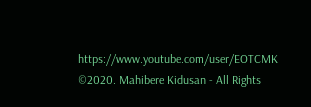https://www.youtube.com/user/EOTCMK
©2020. Mahibere Kidusan - All Rights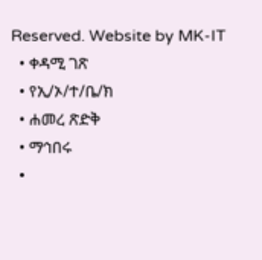Reserved. Website by MK-IT
  • ቀዳሚ ገጽ
  • የኢ/ኦ/ተ/ቤ/ክ
  • ሐመረ ጽድቅ
  • ማኅበሩ
  •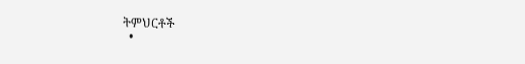ትምህርቶች
  •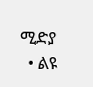ሚድያ
  • ልዩ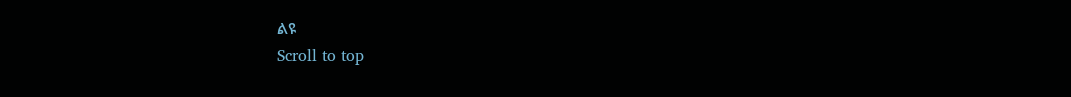ልዩ
Scroll to top